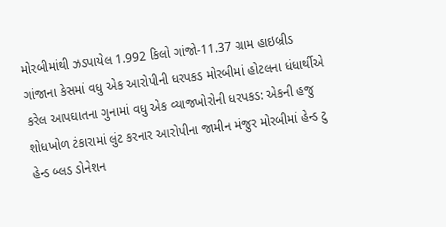મોરબીમાંથી ઝડપાયેલ 1.992 કિલો ગાંજો-11.37 ગ્રામ હાઇબ્રીડ ગાંજાના કેસમાં વધુ એક આરોપીની ધરપકડ મોરબીમાં હોટલના ધંધાર્થીએ કરેલ આપઘાતના ગુનામાં વધુ એક વ્યાજખોરોની ધરપકડ: એકની હજુ શોધખોળ ટંકારામાં લુંટ કરનાર આરોપીના જામીન મંજુર મોરબીમાં હેન્ડ ટુ હેન્ડ બ્લડ ડોનેશન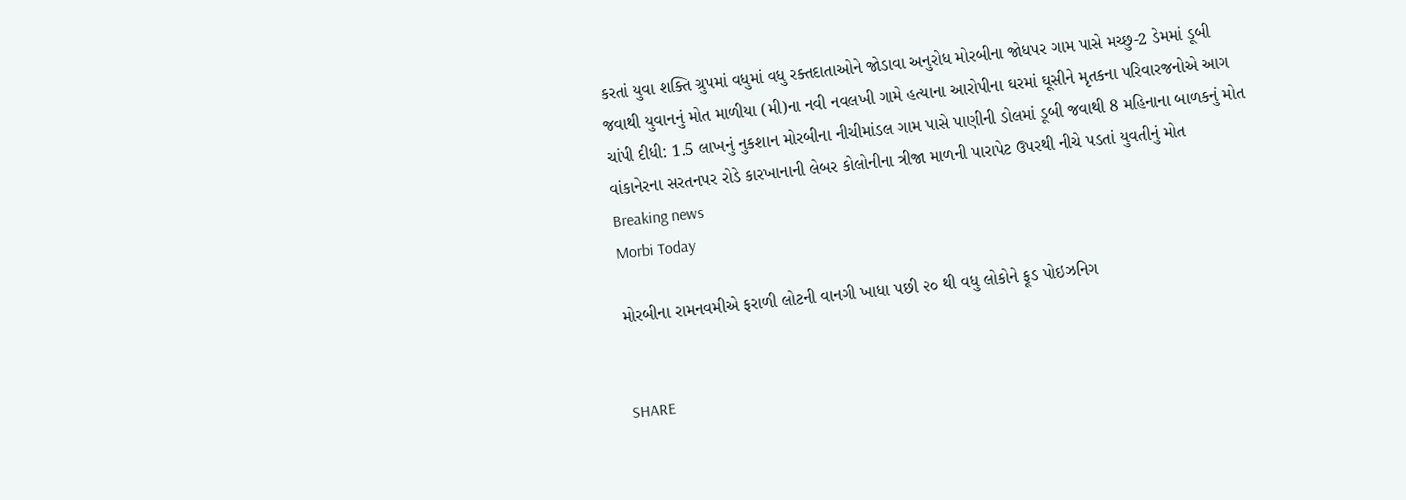કરતાં યુવા શક્તિ ગ્રુપમાં વધુમાં વધુ રક્તદાતાઓને જોડાવા અનુરોધ મોરબીના જોધપર ગામ પાસે મચ્છુ-2 ડેમમાં ડૂબી જવાથી યુવાનનું મોત માળીયા (મી)ના નવી નવલખી ગામે હત્યાના આરોપીના ઘરમાં ઘૂસીને મૃતકના પરિવારજનોએ આગ ચાંપી દીધી: 1.5 લાખનું નુકશાન મોરબીના નીચીમાંડલ ગામ પાસે પાણીની ડોલમાં ડૂબી જવાથી 8 મહિનાના બાળકનું મોત વાંકાનેરના સરતનપર રોડે કારખાનાની લેબર કોલોનીના ત્રીજા માળની પારાપેટ ઉપરથી નીચે પડતાં યુવતીનું મોત
Breaking news
Morbi Today

મોરબીના રામનવમીએ ફરાળી લોટની વાનગી ખાધા પછી ૨૦ થી વધુ લોકોને ફૂડ પોઇઝનિગ


SHARE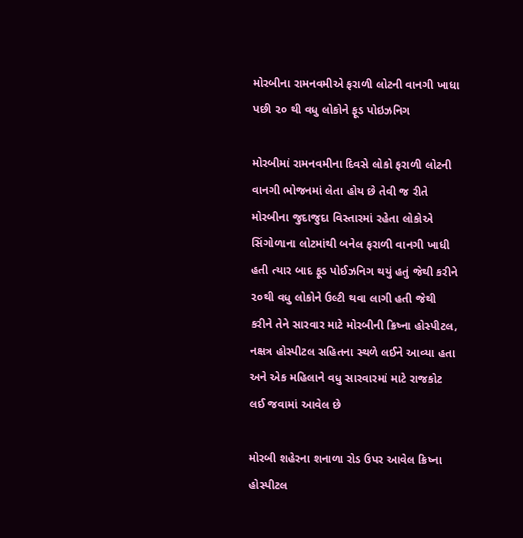મોરબીના રામનવમીએ ફરાળી લોટની વાનગી ખાધા પછી ૨૦ થી વધુ લોકોને ફૂડ પોઇઝનિગ

મોરબીમાં રામનવમીના દિવસે લોકો ફરાળી લોટની વાનગી ભોજનમાં લેતા હોય છે તેવી જ રીતે મોરબીના જુદાજુદા વિસ્તારમાં રહેતા લોકોએ સિંગોળાના લોટમાંથી બનેલ ફરાળી વાનગી ખાધી હતી ત્યાર બાદ ફૂડ પોઈઝનિગ થયું હતું જેથી કરીને ૨૦થી વધુ લોકોને ઉલ્ટી થવા લાગી હતી જેથી કરીને તેને સારવાર માટે મોરબીની ક્રિષ્ના હોસ્પીટલ, નક્ષત્ર હોસ્પીટલ સહિતના સ્થળે લઈને આવ્યા હતા અને એક મહિલાને વધુ સારવારમાં માટે રાજકોટ લઈ જવામાં આવેલ છે

મોરબી શહેરના શનાળા રોડ ઉપર આવેલ ક્રિષ્ના હોસ્પીટલ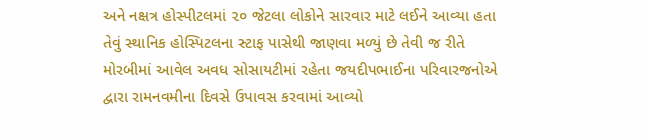અને નક્ષત્ર હોસ્પીટલમાં ૨૦ જેટલા લોકોને સારવાર માટે લઈને આવ્યા હતા તેવું સ્થાનિક હોસ્પિટલના સ્ટાફ પાસેથી જાણવા મળ્યું છે તેવી જ રીતે મોરબીમાં આવેલ અવધ સોસાયટીમાં રહેતા જયદીપભાઈના પરિવારજનોએ દ્વારા રામનવમીના દિવસે ઉપાવસ કરવામાં આવ્યો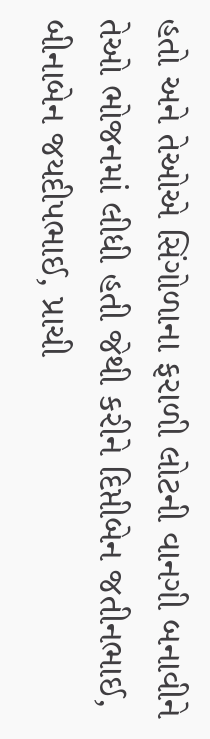હતો અને તેઓએ સિંગોળાના ફરાળી લોટની વાનગી બનાવીને તેઓ ભોજનમાં લીધી હતી જેથી કરીને દિપ્તીબેન જતીનભાઈ, બીનાબેન જયદીપભાઈ, પ્રાચી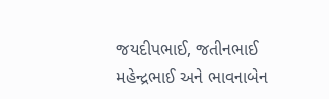જયદીપભાઈ, જતીનભાઈ મહેન્દ્રભાઈ અને ભાવનાબેન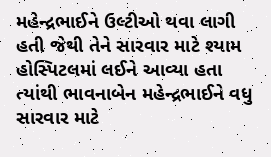મહેન્દ્રભાઈને ઉલ્ટીઓ થવા લાગી હતી જેથી તેને સારવાર માટે શ્યામ હોસ્પિટલમાં લઈને આવ્યા હતા ત્યાંથી ભાવનાબેન મહેન્દ્રભાઈને વધુ સારવાર માટે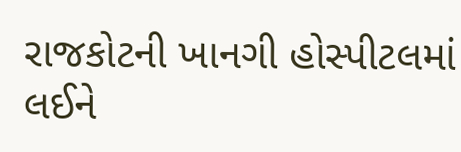રાજકોટની ખાનગી હોસ્પીટલમાં લઈને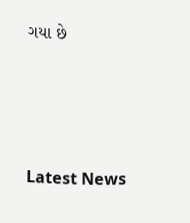ગયા છે






Latest News